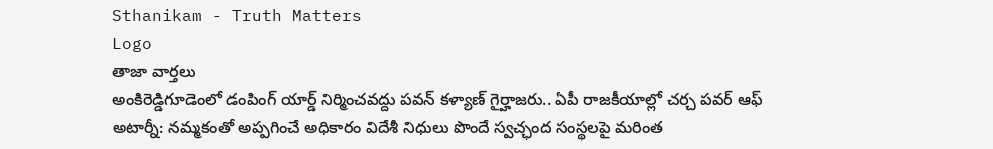Sthanikam - Truth Matters
Logo
తాజా వార్తలు
అంకిరెడ్డిగూడెంలో డంపింగ్ యార్డ్‌ నిర్మించవద్దు పవన్ కళ్యాణ్ గైర్హాజరు.. ఏపీ రాజకీయాల్లో చర్చ పవర్ ఆఫ్ అటార్నీ: నమ్మకంతో అప్పగించే అధికారం విదేశీ నిధులు పొందే స్వచ్ఛంద సంస్థలపై మరింత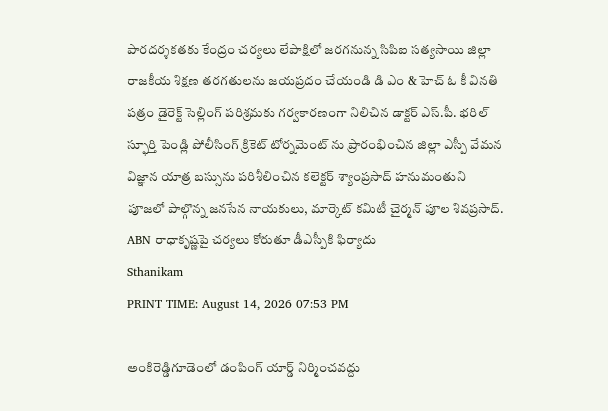పారదర్శకతకు కేంద్రం చర్యలు లేపాక్షిలో జరగనున్న సిపిఐ సత్యసాయి జిల్లా రాజకీయ శిక్షణ తరగతులను జయప్రదం చేయండి డి ఎం & హెచ్ ఓ కీ వినతి పత్రం డైరెక్ట్ సెల్లింగ్ పరిశ్రమకు గర్వకారణంగా నిలిచిన డాక్టర్ ఎస్.పీ. భరిల్ స్ఫూర్తి పెండ్లి పోలీసింగ్ క్రికెట్ టోర్నమెంట్ ను ప్రారంభించిన జిల్లా ఎస్పీ వేమన విజ్ఞాన యాత్ర బస్సును పరిశీలించిన కలెక్టర్ శ్యాంప్రసాద్ హనుమంతుని పూజలో పాల్గొన్న జనసేన నాయకులు, మార్కెట్ కమిటీ చైర్మన్ పూల శివప్రసాద్. ABN రాధాకృష్ణపై చర్యలు కోరుతూ డీఎస్పీకి ఫిర్యాదు
Sthanikam
PRINT TIME: August 14, 2026 07:53 PM

అంకిరెడ్డిగూడెంలో డంపింగ్ యార్డ్‌ నిర్మించవద్దు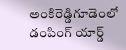అంకిరెడ్డిగూడెంలో డంపింగ్ యార్డ్‌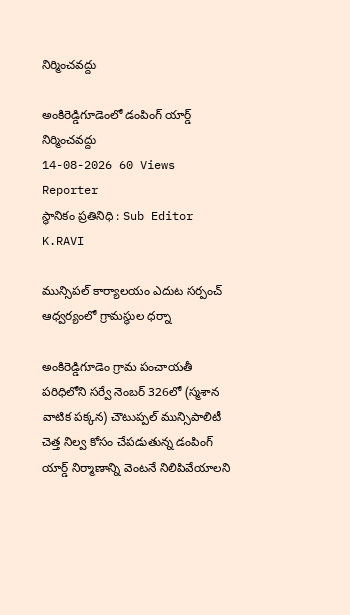నిర్మించవద్దు

అంకిరెడ్డిగూడెంలో డంపింగ్ యార్డ్‌ నిర్మించవద్దు
14-08-2026 60 Views
Reporter
స్థానికం ప్రతినిధి : Sub Editor
K.RAVI

మున్సిపల్ కార్యాలయం ఎదుట సర్పంచ్ ఆధ్వర్యంలో గ్రామస్థుల ధర్నా

అంకిరెడ్డిగూడెం గ్రామ పంచాయతీ పరిధిలోని సర్వే నెంబర్ 326లో (స్మశాన వాటిక పక్కన) చౌటుప్పల్ మున్సిపాలిటీ చెత్త నిల్వ కోసం చేపడుతున్న డంపింగ్ యార్డ్‌ నిర్మాణాన్ని వెంటనే నిలిపివేయాలని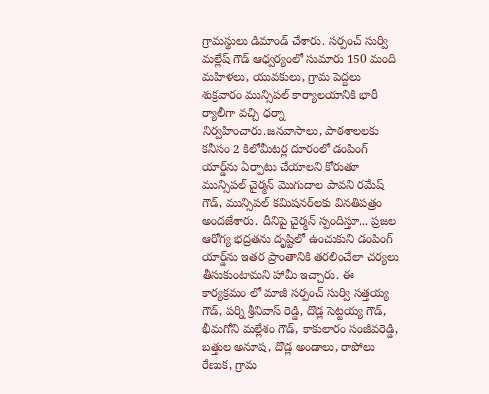గ్రామస్థులు డిమాండ్ చేశారు. సర్పంచ్ సుర్వి మల్లేష్ గౌడ్ ఆధ్వర్యంలో సుమారు 150 మంది మహిళలు, యువకులు, గ్రామ పెద్దలు శుక్రవారం మున్సిపల్ కార్యాలయానికి భారీ ర్యాలీగా వచ్చి ధర్నా నిర్వహించారు.జనవాసాలు, పాఠశాలలకు కనీసం 2 కిలోమీటర్ల దూరంలో డంపింగ్ యార్డ్‌ను ఏర్పాటు చేయాలని కోరుతూ మున్సిపల్ చైర్మన్ మొగుదాల పావని రమేష్ గౌడ్, మున్సిపల్ కమిషనర్‌లకు వినతిపత్రం అందజేశారు. దీనిపై చైర్మన్ స్పందిస్తూ... ప్రజల ఆరోగ్య భద్రతను దృష్టిలో ఉంచుకుని డంపింగ్ యార్డ్‌ను ఇతర ప్రాంతానికి తరలించేలా చర్యలు తీసుకుంటామని హామీ ఇచ్చారు. ఈ కార్యక్రమం లో మాజీ సర్పంచ్ సుర్వి సత్తయ్య గౌడ్, పర్ని శ్రీనివాస్ రెడ్డి, దొడ్ల సెట్టయ్య గౌడ్, భీమగోని మల్లేశం గౌడ్, కాకులారం సంజీవరెడ్డి, బత్తుల అనూష, దొడ్ల అండాలు, రాపోలు రేణుక, గ్రామ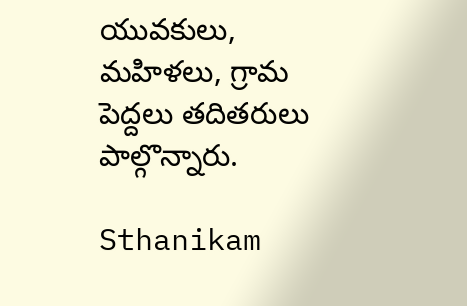యువకులు, మహిళలు, గ్రామ పెద్దలు తదితరులు పాల్గొన్నారు.

Sthanikam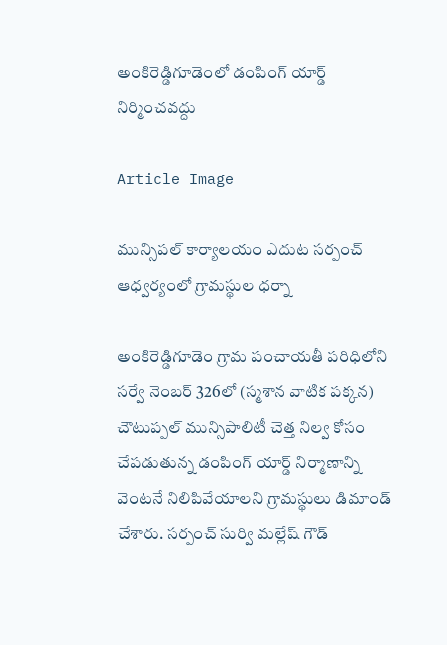అంకిరెడ్డిగూడెంలో డంపింగ్ యార్డ్‌ నిర్మించవద్దు

Article Image

మున్సిపల్ కార్యాలయం ఎదుట సర్పంచ్ ఆధ్వర్యంలో గ్రామస్థుల ధర్నా

అంకిరెడ్డిగూడెం గ్రామ పంచాయతీ పరిధిలోని సర్వే నెంబర్ 326లో (స్మశాన వాటిక పక్కన) చౌటుప్పల్ మున్సిపాలిటీ చెత్త నిల్వ కోసం చేపడుతున్న డంపింగ్ యార్డ్‌ నిర్మాణాన్ని వెంటనే నిలిపివేయాలని గ్రామస్థులు డిమాండ్ చేశారు. సర్పంచ్ సుర్వి మల్లేష్ గౌడ్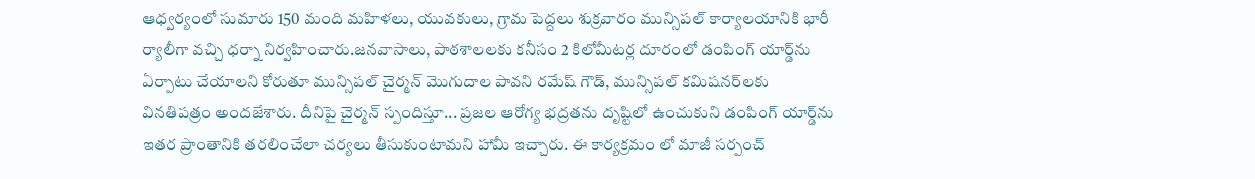ఆధ్వర్యంలో సుమారు 150 మంది మహిళలు, యువకులు, గ్రామ పెద్దలు శుక్రవారం మున్సిపల్ కార్యాలయానికి భారీ ర్యాలీగా వచ్చి ధర్నా నిర్వహించారు.జనవాసాలు, పాఠశాలలకు కనీసం 2 కిలోమీటర్ల దూరంలో డంపింగ్ యార్డ్‌ను ఏర్పాటు చేయాలని కోరుతూ మున్సిపల్ చైర్మన్ మొగుదాల పావని రమేష్ గౌడ్, మున్సిపల్ కమిషనర్‌లకు వినతిపత్రం అందజేశారు. దీనిపై చైర్మన్ స్పందిస్తూ... ప్రజల ఆరోగ్య భద్రతను దృష్టిలో ఉంచుకుని డంపింగ్ యార్డ్‌ను ఇతర ప్రాంతానికి తరలించేలా చర్యలు తీసుకుంటామని హామీ ఇచ్చారు. ఈ కార్యక్రమం లో మాజీ సర్పంచ్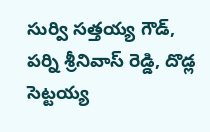సుర్వి సత్తయ్య గౌడ్, పర్ని శ్రీనివాస్ రెడ్డి, దొడ్ల సెట్టయ్య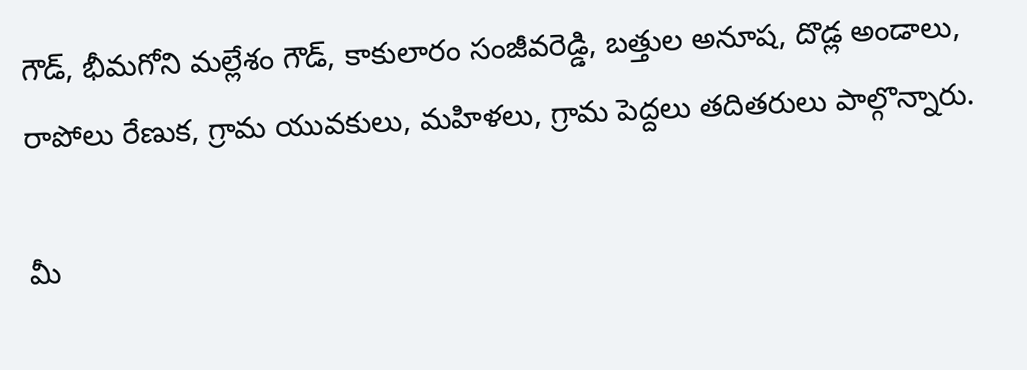గౌడ్, భీమగోని మల్లేశం గౌడ్, కాకులారం సంజీవరెడ్డి, బత్తుల అనూష, దొడ్ల అండాలు, రాపోలు రేణుక, గ్రామ యువకులు, మహిళలు, గ్రామ పెద్దలు తదితరులు పాల్గొన్నారు.

మీ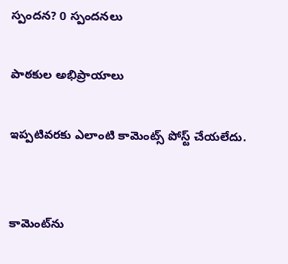స్పందన? 0 స్పందనలు

పాఠకుల అభిప్రాయాలు

ఇప్పటివరకు ఎలాంటి కామెంట్స్ పోస్ట్ చేయలేదు.


కామెంట్‌ను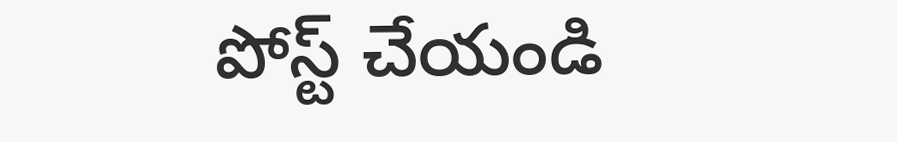పోస్ట్ చేయండి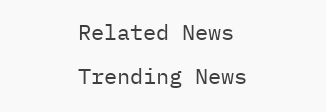Related News
Trending News